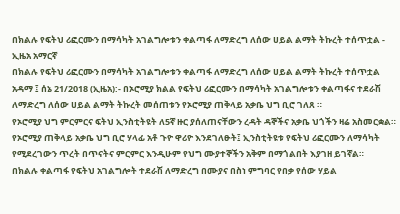በክልሉ የፍትህ ሪፎርሙን በማሳካት አገልግሎቱን ቀልጣፋ ለማድረግ ለሰው ሀይል ልማት ትኩረት ተሰጥቷል - ኢዜአ አማርኛ
በክልሉ የፍትህ ሪፎርሙን በማሳካት አገልግሎቱን ቀልጣፋ ለማድረግ ለሰው ሀይል ልማት ትኩረት ተሰጥቷል
አዳማ ፤ ሰኔ 21/2018 (ኢዜአ):- በኦሮሚያ ክልል የፍትህ ሪፎርሙን በማሳካት አገልግሎቱን ቀልጣፋና ተደራሽ ለማድረግ ለሰው ሀይል ልማት ትኩረት መሰጠቱን የኦሮሚያ ጠቅላይ አቃቤ ህግ ቢሮ ገለጸ ።
የኦሮሚያ ህግ ምርምርና ፍትህ ኢንስቲትዩት ለ5ኛ ዙር ያሰለጠናቸውን ረዳት ዳኞችና አቃቤ ህጎችን ዛሬ አስመርቋል።
የኦሮሚያ ጠቅላይ አቃቤ ህግ ቢሮ ሃላፊ አቶ ጉዮ ዋሪዮ እንደገለፁት፤ ኢንስቲትዩቱ የፍትህ ሪፎርሙን ለማሳካት የሚደረገውን ጥረት በጥናትና ምርምር እንዲሁም የህግ ሙያተኞችን አቅም በማጎልበት እያገዘ ይገኛል።
በክልሉ ቀልጣፋ የፍትህ አገልግሎት ተደራሽ ለማድረግ በሙያና በስነ ምግባር የበቃ የሰው ሃይል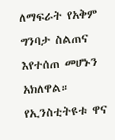ለማፍራት የአቅም ግንባታ ስልጠና እየተሰጠ መሆኑን አክለዋል።
የኢንስቲትዩቱ ዋና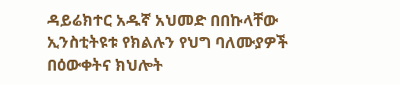ዳይሬክተር አዱኛ አህመድ በበኩላቸው ኢንስቲትዩቱ የክልሉን የህግ ባለሙያዎች በዕውቀትና ክህሎት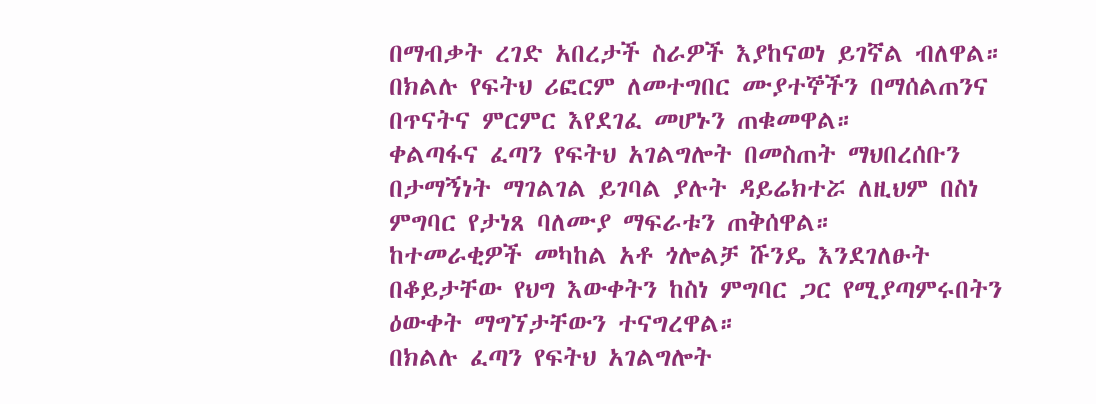በማብቃት ረገድ አበረታች ስራዎች እያከናወነ ይገኛል ብለዋል።
በክልሉ የፍትህ ሪፎርም ለመተግበር ሙያተኞችን በማሰልጠንና በጥናትና ምርምር እየደገፈ መሆኑን ጠቁመዋል።
ቀልጣፋና ፈጣን የፍትህ አገልግሎት በመስጠት ማህበረሰቡን በታማኝነት ማገልገል ይገባል ያሉት ዳይሬክተሯ ለዚህም በስነ ምግባር የታነጸ ባለሙያ ማፍራቱን ጠቅሰዋል።
ከተመራቂዎች መካከል አቶ ጎሎልቻ ሹንዴ እንደገለፁት በቆይታቸው የህግ እውቀትን ከስነ ምግባር ጋር የሚያጣምሩበትን ዕውቀት ማግኘታቸውን ተናግረዋል።
በክልሉ ፈጣን የፍትህ አገልግሎት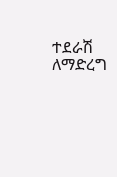ተደራሽ ለማድረግ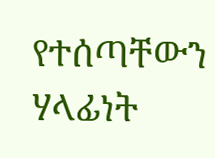የተሰጣቸውን ሃላፊነት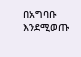በአግባቡ እንደሚወጡ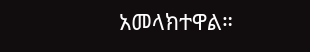አመላክተዋል።